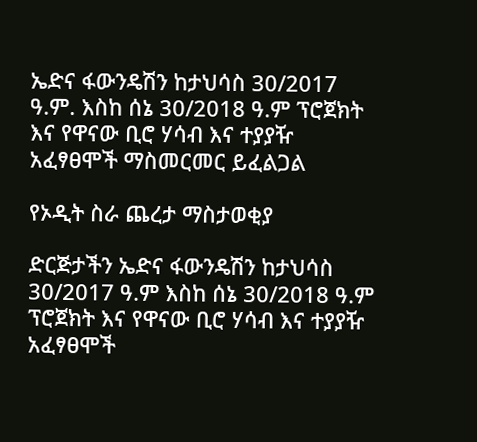ኤድና ፋውንዴሽን ከታህሳስ 30/2017 ዓ.ም. እስከ ሰኔ 30/2018 ዓ.ም ፕሮጀክት እና የዋናው ቢሮ ሃሳብ እና ተያያዥ አፈፃፀሞች ማስመርመር ይፈልጋል

የኦዲት ስራ ጨረታ ማስታወቂያ

ድርጅታችን ኤድና ፋውንዴሽን ከታህሳስ 30/2017 ዓ.ም እስከ ሰኔ 30/2018 ዓ.ም ፕሮጀክት እና የዋናው ቢሮ ሃሳብ እና ተያያዥ አፈፃፀሞች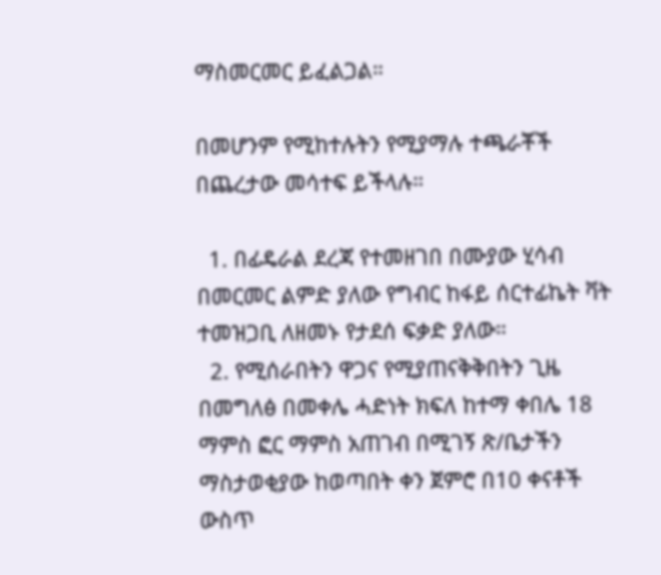ማስመርመር ይፈልጋል።

በመሆንም የሚከተሉትን የሚያማሉ ተጫራቾች በጨረታው መሳተፍ ይችላሉ።

  1. በፊዴራል ደረጃ የተመዘገበ በሙያው ሂሳብ በመርመር ልምድ ያለው የግብር ከፋይ ሰርተፊኬት ቫት ተመዝጋቢ ለዘመኑ የታደሰ ፍቃድ ያለው።
  2. የሚሰራበትን ዋጋና የሚያጠናቅቅበትን ጊዜ በመግለፅ በመቀሌ ሓድነት ክፍለ ከተማ ቀበሌ 18 ማምስ ፎር ማምስ አጠገብ በሚገኝ ጽ/ቤታችን ማስታወቂያው ከወጣበት ቀን ጀምሮ በ10 ቀናቶች ውስጥ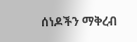ሰነዶችን ማቅረብ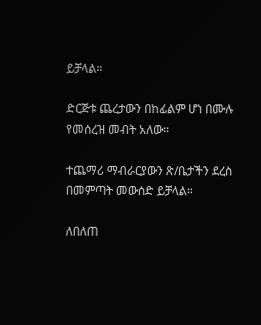ይቻላል።

ድርጅቱ ጨረታውን በከፊልም ሆነ በሙሉ የመሰረዝ መብት አለው።

ተጨማሪ ማብራርያውን ጽ/ቤታችን ደረስ በመምጣት መውሰድ ይቻላል።

ለበለጠ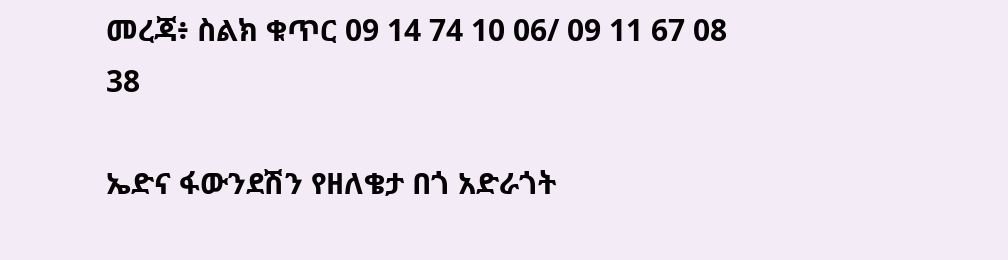መረጃ፥ ስልክ ቁጥር 09 14 74 10 06/ 09 11 67 08 38

ኤድና ፋውንደሽን የዘለቄታ በጎ አድራጎት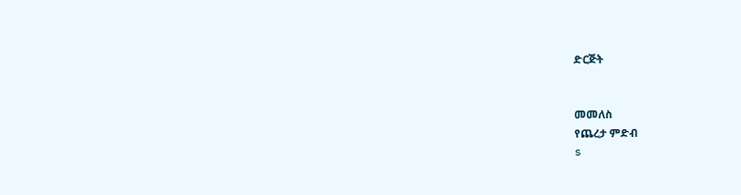ድርጅት


መመለስ
የጨረታ ምድብ
s